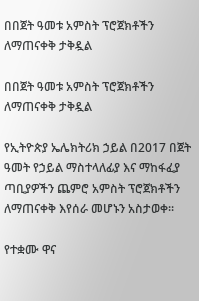በበጀት ዓመቱ አምስት ፕሮጀክቶችን ለማጠናቀቅ ታቅዷል

በበጀት ዓመቱ አምስት ፕሮጀክቶችን ለማጠናቀቅ ታቅዷል

የኢትዮጵያ ኤሌክትሪክ ኃይል በ2017 በጀት ዓመት የኃይል ማስተላለፊያ እና ማከፋፈያ ጣቢያዎችን ጨምሮ አምስት ፕሮጀክቶችን ለማጠናቀቅ እየሰራ መሆኑን አስታወቀ፡፡

የተቋሙ ዋና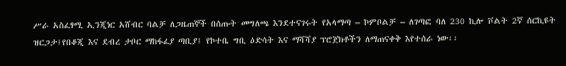ሥራ አስፈፃሚ ኢንጂነር አሸብር ባልቻ ለጋዜጠኞች በሰጡት መግለጫ እንደተናገሩት የአላማጣ – ኮምቦልቻ – ለገጣፎ ባለ 230 ኪሎ ቮልት 2ኛ ሰርኪዩት ዝርጋታ፤የበቆጂ እና ደብረ ታቦር ማከፋፈያ ጣቢያ፤ የኮተቤ ግቢ ዕድሳት እና ማሻሻያ ፕሮጀክቶችን ለማጠናቀቅ እየተሰራ ነው፡፡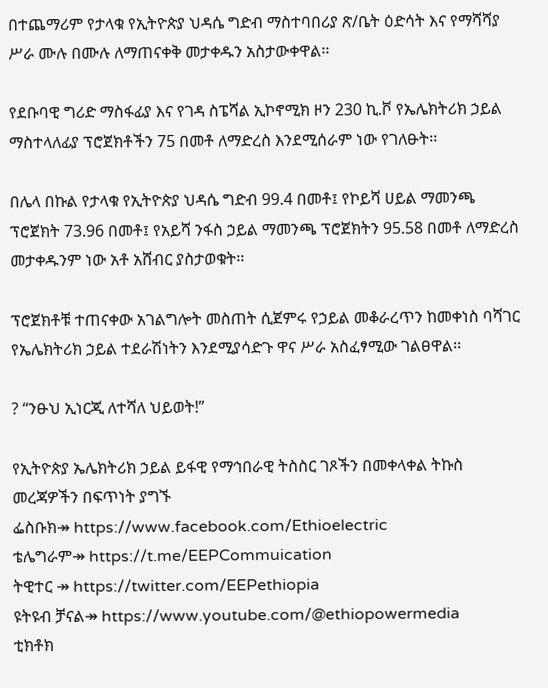በተጨማሪም የታላቁ የኢትዮጵያ ህዳሴ ግድብ ማስተባበሪያ ጽ/ቤት ዕድሳት እና የማሻሻያ ሥራ ሙሉ በሙሉ ለማጠናቀቅ መታቀዱን አስታውቀዋል፡፡

የደቡባዊ ግሪድ ማስፋፊያ እና የገዳ ስፔሻል ኢኮኖሚክ ዞን 230 ኪ.ቮ የኤሌክትሪክ ኃይል ማስተላለፊያ ፕሮጀክቶችን 75 በመቶ ለማድረስ እንደሚሰራም ነው የገለፁት፡፡

በሌላ በኩል የታላቁ የኢትዮጵያ ህዳሴ ግድብ 99.4 በመቶ፤ የኮይሻ ሀይል ማመንጫ ፕሮጀክት 73.96 በመቶ፤ የአይሻ ንፋስ ኃይል ማመንጫ ፕሮጀክትን 95.58 በመቶ ለማድረስ መታቀዱንም ነው አቶ አሸብር ያስታወቁት፡፡

ፕሮጀክቶቹ ተጠናቀው አገልግሎት መስጠት ሲጀምሩ የኃይል መቆራረጥን ከመቀነስ ባሻገር የኤሌክትሪክ ኃይል ተደራሽነትን እንደሚያሳድጉ ዋና ሥራ አስፈፃሚው ገልፀዋል፡፡

? “ንፁህ ኢነርጂ ለተሻለ ህይወት!”

የኢትዮጵያ ኤሌክትሪክ ኃይል ይፋዊ የማኅበራዊ ትስስር ገጾችን በመቀላቀል ትኩስ መረጃዎችን በፍጥነት ያግኙ
ፌስቡክ↠ https://www.facebook.com/Ethioelectric
ቴሌግራም↠ https://t.me/EEPCommuication
ትዊተር ↠ https://twitter.com/EEPethiopia
ዩትዩብ ቻናል↠ https://www.youtube.com/@ethiopowermedia
ቲክቶክ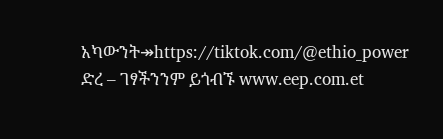አካውንት↠https://tiktok.com/@ethio_power
ድረ – ገፃችንንም ይጎብኙ www.eep.com.et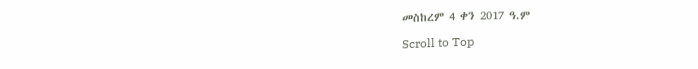መስከረም 4 ቀን 2017 ዓ.ም

Scroll to Top